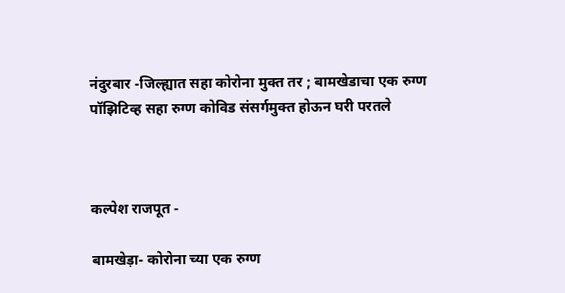नंदुरबार -जिल्ह्यात सहा कोरोना मुक्त तर ; बामखेडाचा एक रुग्ण पॉझिटिव्ह सहा रुग्ण कोविड संसर्गमुक्त होऊन घरी परतले



कल्पेश राजपूत -

बामखेड़ा- कोरोना च्या एक रुग्ण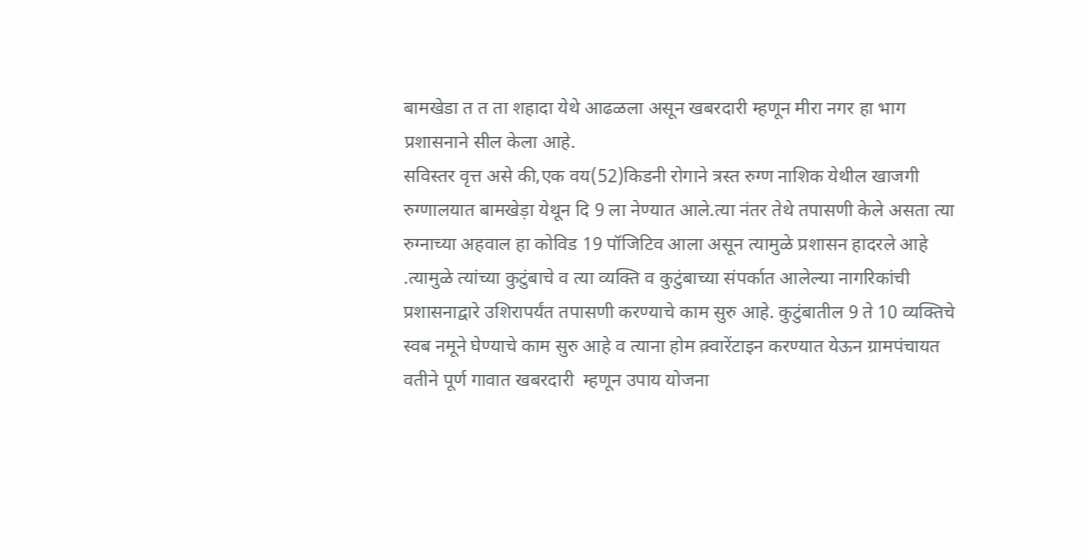बामखेडा त त ता शहादा येथे आढळला असून खबरदारी म्हणून मीरा नगर हा भाग प्रशासनाने सील केला आहे.
सविस्तर वृत्त असे की,एक वय(52)किडनी रोगाने त्रस्त रुग्ण नाशिक येथील खाजगी रुग्णालयात बामखेड़ा येथून दि 9 ला नेण्यात आले.त्या नंतर तेथे तपासणी केले असता त्या रुग्नाच्या अहवाल हा कोविड 19 पॉजिटिव आला असून त्यामुळे प्रशासन हादरले आहे .त्यामुळे त्यांच्या कुटुंबाचे व त्या व्यक्ति व कुटुंबाच्या संपर्कात आलेल्या नागरिकांची प्रशासनाद्वारे उशिरापर्यंत तपासणी करण्याचे काम सुरु आहे. कुटुंबातील 9 ते 10 व्यक्तिचे स्वब नमूने घेण्याचे काम सुरु आहे व त्याना होम क़्वारेंटाइन करण्यात येऊन ग्रामपंचायत वतीने पूर्ण गावात खबरदारी  म्हणून उपाय योजना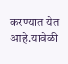करण्यात येत आहे.यावेळी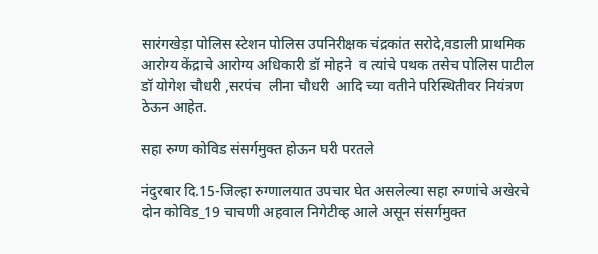सारंगखेड़ा पोलिस स्टेशन पोलिस उपनिरीक्षक चंद्रकांत सरोदे,वडाली प्राथमिक आरोग्य केंद्राचे आरोग्य अधिकारी डॉ मोहने  व त्यांचे पथक तसेच पोलिस पाटील डॉ योगेश चौधरी ,सरपंच  लीना चौधरी  आदि च्या वतीने परिस्थितीवर नियंत्रण ठेऊन आहेत.

सहा रुग्ण कोविड संसर्गमुक्त होऊन घरी परतले

नंदुरबार दि.15-जिल्हा रुग्णालयात उपचार घेत असलेल्या सहा रुग्णांचे अखेरचे दोन कोविड_19 चाचणी अहवाल निगेटीव्ह आले असून संसर्गमुक्त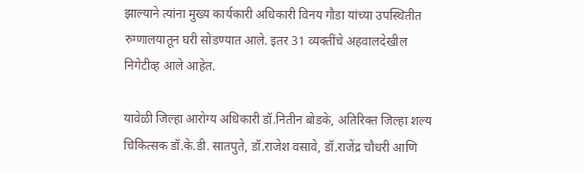झाल्याने त्यांना मुख्य कार्यकारी अधिकारी विनय गौडा यांच्या उपस्थितीत रुग्णालयातून घरी सोडण्यात आले. इतर 31 व्यक्तींचे अहवालदेखील निगेटीव्ह आले आहेत.

यावेळी जिल्हा आरोग्य अधिकारी डॉ.नितीन बोडके, अतिरिक्त जिल्हा शल्य चिकित्सक डॉ.के.डी. सातपुते, डॉ.राजेश वसावे, डॉ.राजेंद्र चौधरी आणि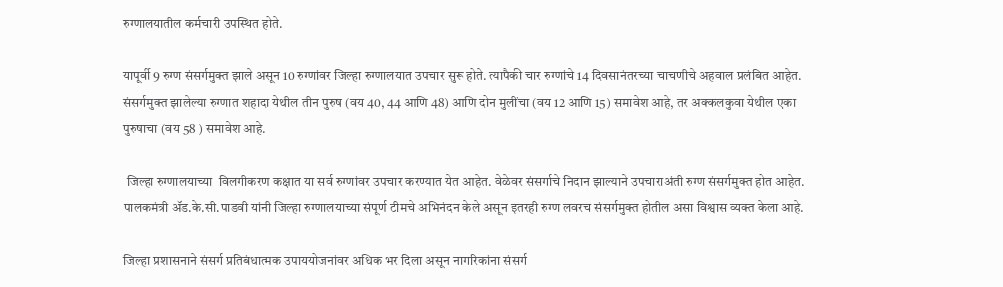रुग्णालयातील कर्मचारी उपस्थित होते.

यापूर्वी 9 रुग्ण संसर्गमुक्त झाले असून 10 रुग्णांवर जिल्हा रुग्णालयात उपचार सुरू होते. त्यापैकी चार रुग्णांचे 14 दिवसानंतरच्या चाचणीचे अहवाल प्रलंबित आहेत. संसर्गमुक्त झालेल्या रुग्णात शहादा येथील तीन पुरुष (वय 40, 44 आणि 48) आणि दोन मुलींचा (वय 12 आणि 15) समावेश आहे, तर अक्कलकुवा येथील एका पुरुषाचा (वय 58 ) समावेश आहे.

 जिल्हा रुग्णालयाच्या  विलगीकरण कक्षात या सर्व रुग्णांवर उपचार करण्यात येत आहेत. वेळेवर संसर्गाचे निदान झाल्याने उपचाराअंती रुग्ण संसर्गमुक्त होत आहेत. पालकमंत्री ॲड.के.सी.पाडवी यांनी जिल्हा रुग्णालयाच्या संपूर्ण टीमचे अभिनंदन केले असून इतरही रुग्ण लवरच संसर्गमुक्त होतील असा विश्वास व्यक्त केला आहे.

जिल्हा प्रशासनाने संसर्ग प्रतिबंधात्मक उपाययोजनांवर अधिक भर दिला असून नागरिकांना संसर्ग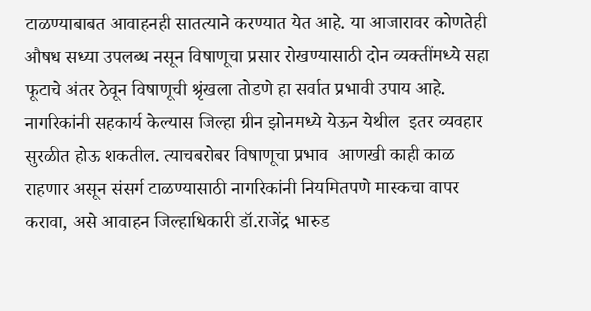टाळण्याबाबत आवाहनही सातत्याने करण्यात येत आहे. या आजारावर कोणतेही औषध सध्या उपलब्ध नसून विषाणूचा प्रसार रोखण्यासाठी दोन व्यक्तींमध्ये सहा फूटाचे अंतर ठेवून विषाणूची श्रृंखला तोडणे हा सर्वात प्रभावी उपाय आहे. नागरिकांनी सहकार्य केल्यास जिल्हा ग्रीन झोनमध्ये येऊन येथील  इतर व्यवहार सुरळीत होऊ शकतील. त्याचबरोबर विषाणूचा प्रभाव  आणखी काही काळ राहणार असून संसर्ग टाळण्यासाठी नागरिकांनी नियमितपणे मास्कचा वापर करावा, असे आवाहन जिल्हाधिकारी डॉ.राजेंद्र भारुड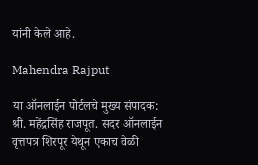यांनी केले आहे.

Mahendra Rajput

या ऑनलाईन पोर्टलचे मुख्य संपादक: श्री. महेंद्रसिंह राजपूत. सदर ऑनलाईन वृत्तपत्र शिरपूर येथून एकाच वेळी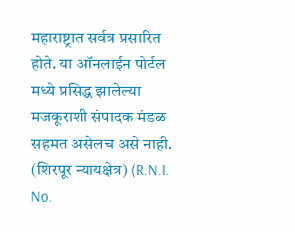महाराष्ट्रात सर्वत्र प्रसारित होते. या ऑनलाईन पोर्टल मध्ये प्रसिद्ध झालेल्या मजकूराशी संपादक मंडळ सहमत असेलच असे नाही. (शिरपूर न्यायक्षेत्र) (R.N.I. No.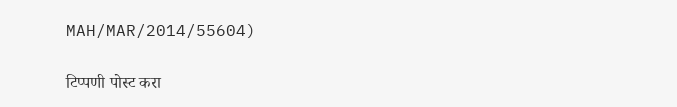MAH/MAR/2014/55604)

टिप्पणी पोस्ट करा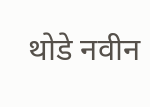थोडे नवीन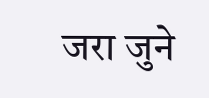जरा जुने